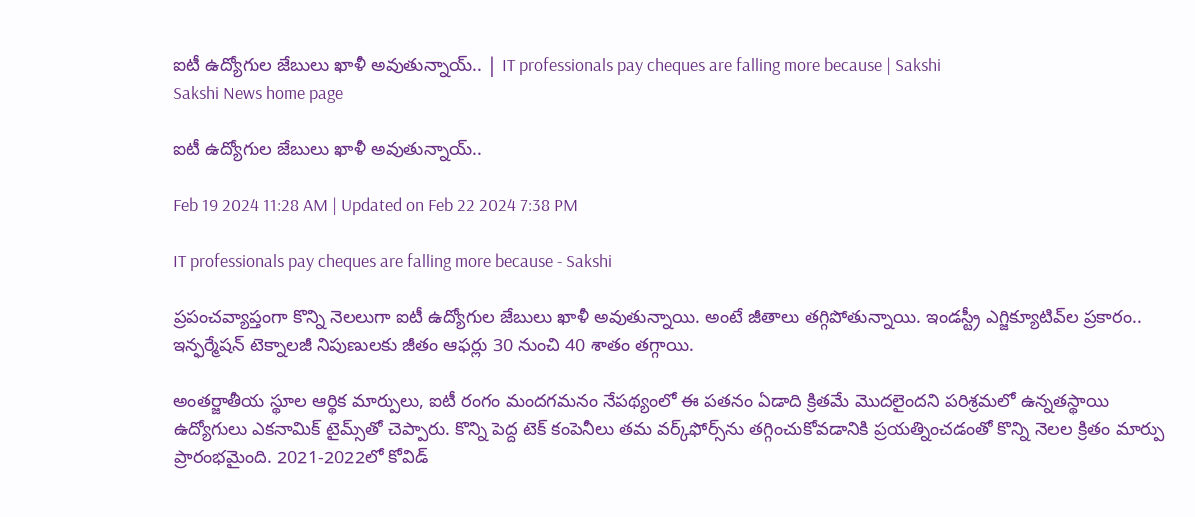ఐటీ ఉద్యోగుల జేబులు ఖాళీ అవుతున్నాయ్‌.. | IT professionals pay cheques are falling more because | Sakshi
Sakshi News home page

ఐటీ ఉద్యోగుల జేబులు ఖాళీ అవుతున్నాయ్‌..

Feb 19 2024 11:28 AM | Updated on Feb 22 2024 7:38 PM

IT professionals pay cheques are falling more because - Sakshi

ప్రపంచవ్యాప్తంగా కొన్ని నెలలుగా ఐటీ ఉద్యోగుల జేబులు ఖాళీ అవుతున్నాయి. అంటే జీతాలు తగ్గిపోతున్నాయి. ఇండస్ట్రీ ఎగ్జిక్యూటివ్‌ల ప్రకారం.. ఇన్ఫర్మేషన్ టెక్నాలజీ నిపుణులకు జీతం ఆఫర్లు 30 నుంచి 40 శాతం తగ్గాయి.

అంతర్జాతీయ స్థూల ఆర్థిక మార్పులు, ఐటీ రంగం మందగమనం నేపథ్యంలో ఈ పతనం ఏడాది క్రితమే మొదలైందని పరిశ్రమలో ఉన్నతస్థాయి ఉద్యోగులు ఎకనామిక్ టైమ్స్‌తో చెప్పారు. కొన్ని పెద్ద టెక్ కంపెనీలు తమ వర్క్‌ఫోర్స్‌ను తగ్గించుకోవడానికి ప్రయత్నించడంతో కొన్ని నెలల క్రితం మార్పు ప్రారంభమైంది. 2021-2022లో కోవిడ్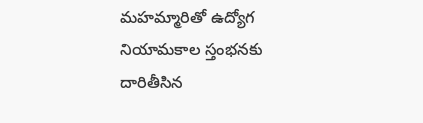మహమ్మారితో ఉద్యోగ నియామకాల స్తంభనకు దారితీసిన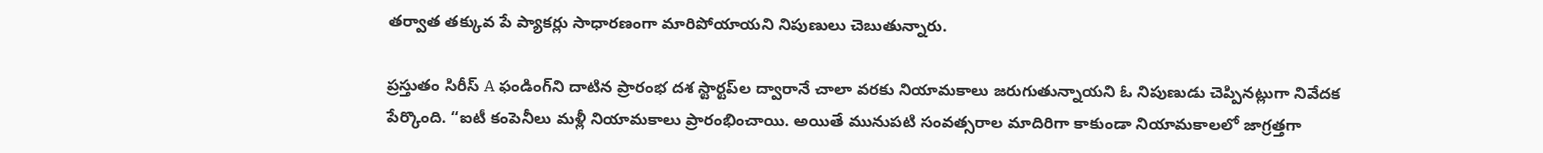తర్వాత తక్కువ పే ప్యాకర్లు సాధారణంగా మారిపోయాయని నిపుణులు చెబుతున్నారు.

ప్రస్తుతం సిరీస్ A ఫండింగ్‌ని దాటిన ప్రారంభ దశ స్టార్టప్‌ల ద్వారానే చాలా వరకు నియామకాలు జరుగుతున్నాయని ఓ నిపుణుడు చెప్పినట్లుగా నివేదక పేర్కొంది. “ఐటీ కంపెనీలు మళ్లీ నియామకాలు ప్రారంభించాయి. అయితే మునుపటి సంవత్సరాల మాదిరిగా కాకుండా నియామకాలలో జాగ్రత్తగా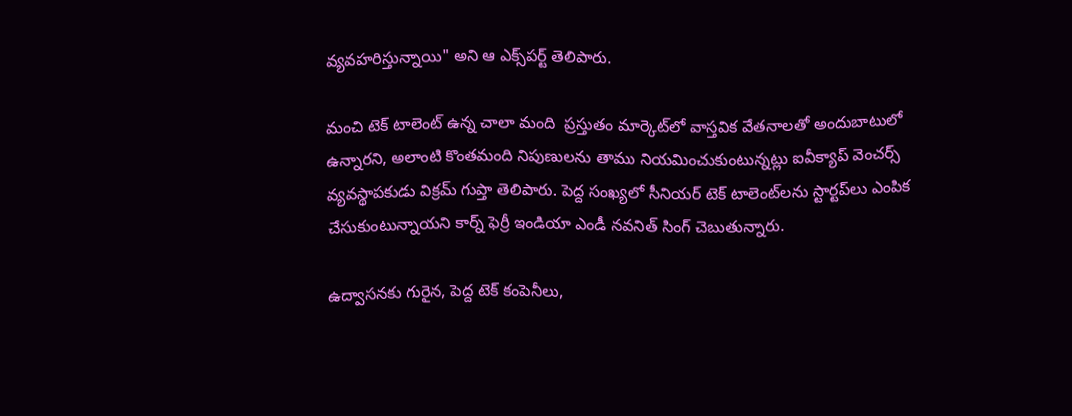వ్యవహరిస్తున్నాయి" అని ఆ ఎక్స్‌పర్ట్‌ తెలిపారు.

మంచి టెక్ టాలెంట్ ఉన్న చాలా మంది  ప్రస్తుతం మార్కెట్‌లో వాస్తవిక వేతనాలతో అందుబాటులో ఉన్నారని, అలాంటి కొంతమంది నిపుణులను తాము నియమించుకుంటున్నట్లు ఐవీక్యాప్ వెంచర్స్ వ్యవస్థాపకుడు విక్రమ్ గుప్తా తెలిపారు. పెద్ద సంఖ్యలో సీనియర్ టెక్ టాలెంట్‌లను స్టార్టప్‌లు ఎంపిక చేసుకుంటున్నాయని కార్న్ ఫెర్రీ ఇండియా ఎండీ నవనిత్ సింగ్ చెబుతున్నారు.

ఉద్వాసనకు గురైన, పెద్ద టెక్ కంపెనీలు,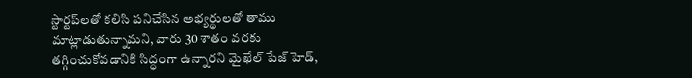స్టార్టప్‌లతో కలిసి పనిచేసిన అభ్యర్థులతో తాము మాట్లాడుతున్నామని, వారు 30 శాతం వరకు తగ్గించుకోవడానికి సిద్ధంగా ఉన్నారని మైఖేల్ పేజ్ హెడ్,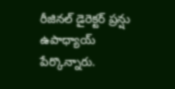రీజినల్ డైరెక్టర్ ప్రన్షు ఉపాధ్యాయ్ పేర్కొన్నారు.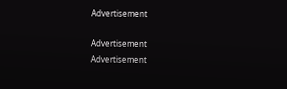Advertisement

Advertisement
Advertisement